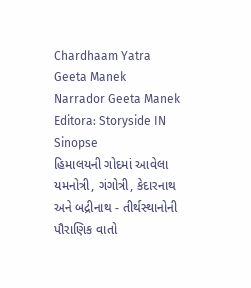Chardhaam Yatra
Geeta Manek
Narrador Geeta Manek
Editora: Storyside IN
Sinopse
હિમાલયની ગોદમાં આવેલા યમનોત્રી, ગંગોત્રી, કેદારનાથ અને બદ્રીનાથ - તીર્થસ્થાનોની પૌરાણિક વાતો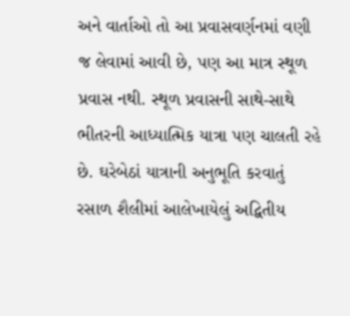અને વાર્તાઓ તો આ પ્રવાસવર્ણનમાં વણી જ લેવામાં આવી છે, પણ આ માત્ર સ્થૂળ પ્રવાસ નથી. સ્થૂળ પ્રવાસની સાથે-સાથે ભીતરની આધ્યાત્મિક યાત્રા પણ ચાલતી રહે છે. ઘરેબેઠાં યાત્રાની અનુભૂતિ કરવાતું રસાળ શૈલીમાં આલેખાયેલું અદ્વિતીય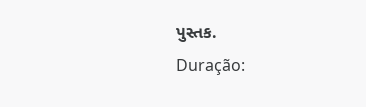પુસ્તક.
Duração: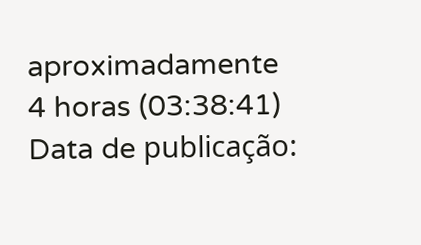aproximadamente 4 horas (03:38:41) Data de publicação: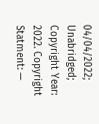04/04/2022; Unabridged; Copyright Year: 2022. Copyright Statment: —